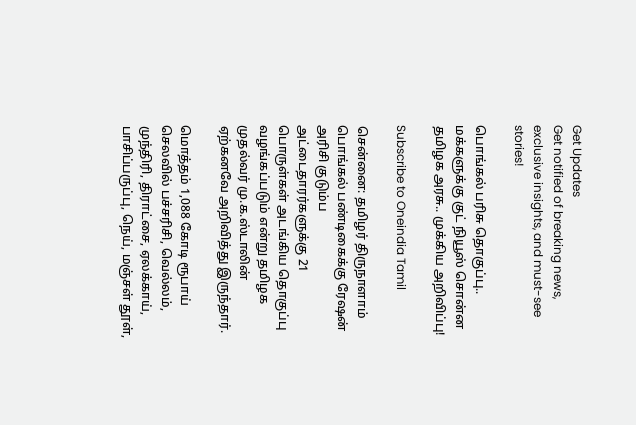Get Updates
Get notified of breaking news, exclusive insights, and must-see stories!

பொங்கல் பரிசு தொகுப்பு.. மக்களுக்கு குட் நியூஸ் சொன்ன தமிழக அரசு.. முக்கிய அறிவிப்பு!

Subscribe to Oneindia Tamil

சென்னை: தமிழர் திருநாளாம் பொங்கல் பண்டிகைக்கு ரேஷன் அரிசி குடும்ப அட்டைதாரர்களுக்கு 21 பொருள்கள் அடங்கிய தொகுப்பு வழங்கப்படும் என்று தமிழக முதல்வர் மு.க.ஸ்டாலின் ஏற்கனவே அறிவித்து இருந்தார்.

மொத்தம் 1,088 கோடி ரூபாய் செலவில் பச்சரிசி, வெல்லம், முந்திரி, திராட்சை, ஏலக்காய், பாசிப்பருப்பு, நெய், மஞ்சள் தூள்,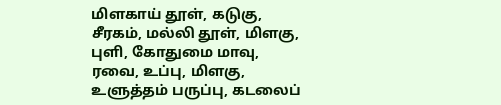மிளகாய் தூள், கடுகு, சீரகம், மல்லி தூள், மிளகு, புளி, கோதுமை மாவு, ரவை, உப்பு, மிளகு, உளுத்தம் பருப்பு, கடலைப்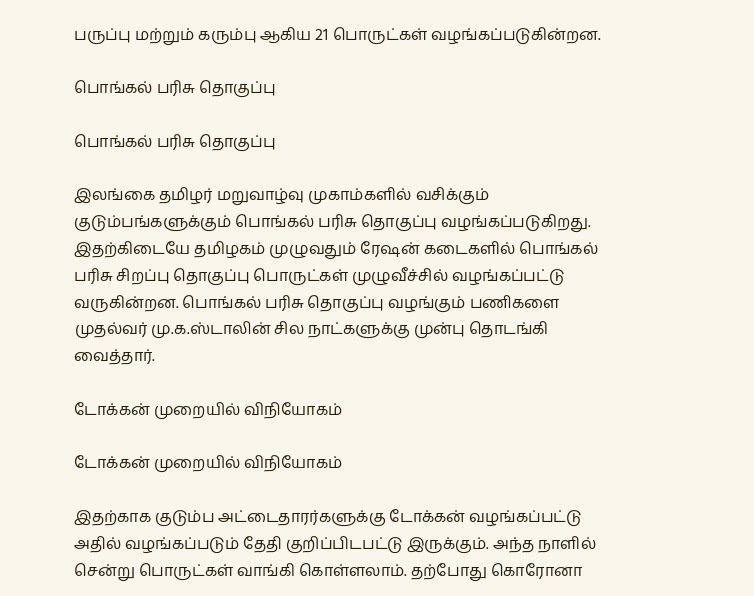பருப்பு மற்றும் கரும்பு ஆகிய 21 பொருட்கள் வழங்கப்படுகின்றன.

பொங்கல் பரிசு தொகுப்பு

பொங்கல் பரிசு தொகுப்பு

இலங்கை தமிழர் மறுவாழ்வு முகாம்களில் வசிக்கும் குடும்பங்களுக்கும் பொங்கல் பரிசு தொகுப்பு வழங்கப்படுகிறது. இதற்கிடையே தமிழகம் முழுவதும் ரேஷன் கடைகளில் பொங்கல் பரிசு சிறப்பு தொகுப்பு பொருட்கள் முழுவீச்சில் வழங்கப்பட்டு வருகின்றன. பொங்கல் பரிசு தொகுப்பு வழங்கும் பணிகளை முதல்வர் மு.க.ஸ்டாலின் சில நாட்களுக்கு முன்பு தொடங்கி வைத்தார்.

டோக்கன் முறையில் விநியோகம்

டோக்கன் முறையில் விநியோகம்

இதற்காக குடும்ப அட்டைதாரர்களுக்கு டோக்கன் வழங்கப்பட்டு அதில் வழங்கப்படும் தேதி குறிப்பிடபட்டு இருக்கும். அந்த நாளில் சென்று பொருட்கள் வாங்கி கொள்ளலாம். தற்போது கொரோனா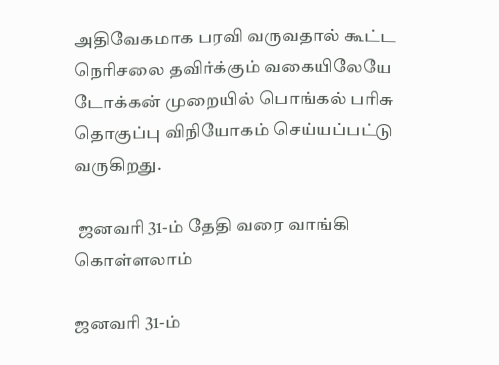அதிவேகமாக பரவி வருவதால் கூட்ட நெரிசலை தவிர்க்கும் வகையிலேயே டோக்கன் முறையில் பொங்கல் பரிசு தொகுப்பு விநியோகம் செய்யப்பட்டு வருகிறது.

 ஜனவரி 31-ம் தேதி வரை வாங்கி கொள்ளலாம்

ஜனவரி 31-ம்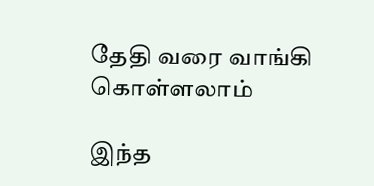தேதி வரை வாங்கி கொள்ளலாம்

இந்த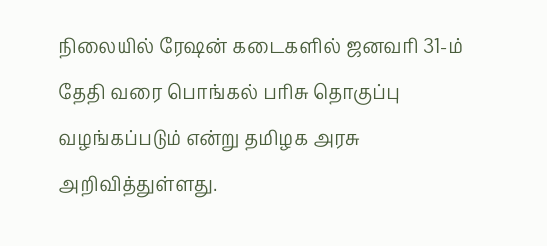நிலையில் ரேஷன் கடைகளில் ஜனவரி 31-ம் தேதி வரை பொங்கல் பரிசு தொகுப்பு வழங்கப்படும் என்று தமிழக அரசு அறிவித்துள்ளது.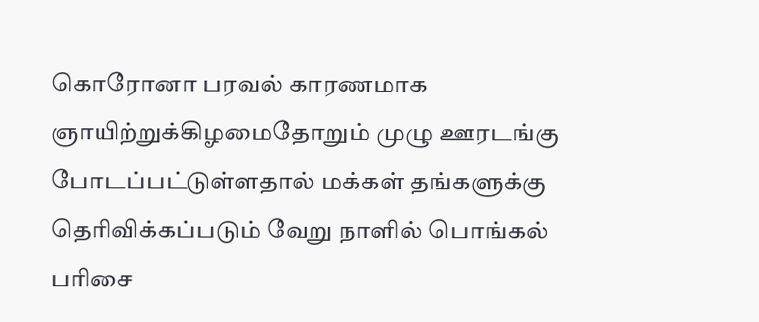கொரோனா பரவல் காரணமாக ஞாயிற்றுக்கிழமைதோறும் முழு ஊரடங்கு போடப்பட்டுள்ளதால் மக்கள் தங்களுக்கு தெரிவிக்கப்படும் வேறு நாளில் பொங்கல் பரிசை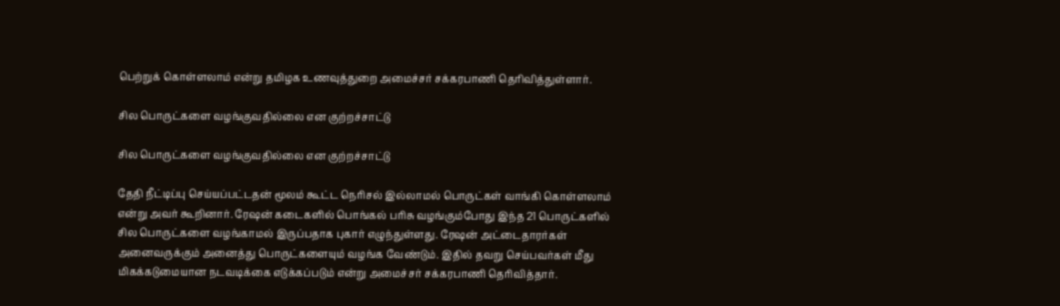பெற்றுக் கொள்ளலாம் என்று தமிழக உணவுத்துறை அமைச்சர் சக்கரபாணி தெரிவித்துள்ளார்.

சில பொருட்களை வழங்குவதில்லை என குற்றச்சாட்டு

சில பொருட்களை வழங்குவதில்லை என குற்றச்சாட்டு

தேதி நீட்டிப்பு செய்யப்பட்டதன் மூலம் கூட்ட நெரிசல் இல்லாமல் பொருட்கள் வாங்கி கொள்ளலாம் என்று அவர் கூறினார். ரேஷன் கடைகளில் பொங்கல் பரிசு வழங்கும்போது இந்த 21 பொருட்களில் சில பொருட்களை வழங்காமல் இருப்பதாக புகார் எழுந்துள்ளது. ரேஷன் அட்டைதாரர்கள் அனைவருக்கும் அனைத்து பொருட்களையும் வழங்க வேண்டும். இதில் தவறு செய்பவர்கள் மீது மிகக்கடுமையான நடவடிக்கை எடுக்கப்படும் என்று அமைச்சர் சக்கரபாணி தெரிவித்தார்.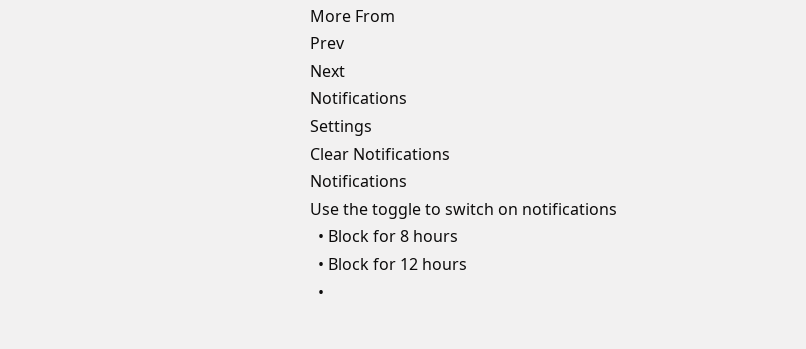More From
Prev
Next
Notifications
Settings
Clear Notifications
Notifications
Use the toggle to switch on notifications
  • Block for 8 hours
  • Block for 12 hours
  •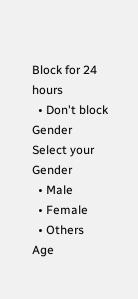Block for 24 hours
  • Don't block
Gender
Select your Gender
  • Male
  • Female
  • Others
Age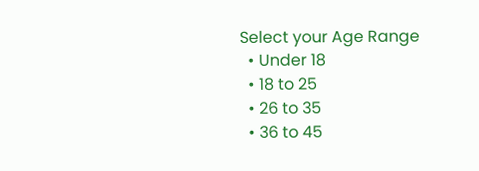Select your Age Range
  • Under 18
  • 18 to 25
  • 26 to 35
  • 36 to 45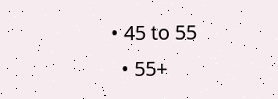• 45 to 55
  • 55+